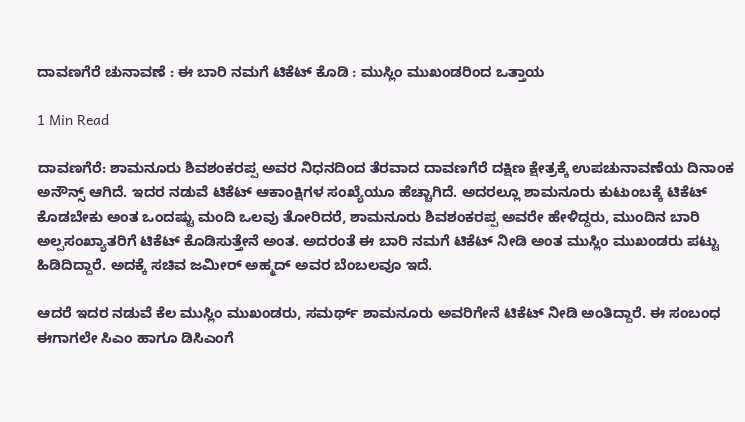ದಾವಣಗೆರೆ ಚುನಾವಣೆ : ಈ ಬಾರಿ ನಮಗೆ ಟಿಕೆಟ್ ಕೊಡಿ : ಮುಸ್ಲಿಂ ಮುಖಂಡರಿಂದ ಒತ್ತಾಯ

1 Min Read

ದಾವಣಗೆರೆ: ಶಾಮನೂರು ಶಿವಶಂಕರಪ್ಪ ಅವರ ನಿಧನದಿಂದ ತೆರವಾದ ದಾವಣಗೆರೆ ದಕ್ಷಿಣ ಕ್ಷೇತ್ರಕ್ಕೆ ಉಪಚುನಾವಣೆಯ ದಿನಾಂಕ ಅನೌನ್ಸ್ ಆಗಿದೆ. ಇದರ ನಡುವೆ ಟಿಕೆಟ್ ಆಕಾಂಕ್ಷಿಗಳ ಸಂಖ್ಯೆಯೂ ಹೆಚ್ಚಾಗಿದೆ. ಅದರಲ್ಲೂ ಶಾಮನೂರು ಕುಟುಂಬಕ್ಕೆ ಟಿಕೆಟ್ ಕೊಡಬೇಕು ಅಂತ ಒಂದಷ್ಟು ಮಂದಿ ಒಲವು ತೋರಿದರೆ, ಶಾಮನೂರು ಶಿವಶಂಕರಪ್ಪ ಅವರೇ ಹೇಳಿದ್ದರು, ಮುಂದಿನ ಬಾರಿ ಅಲ್ಪಸಂಖ್ಯಾತರಿಗೆ ಟಿಕೆಟ್ ಕೊಡಿಸುತ್ತೇನೆ ಅಂತ. ಅದರಂತೆ ಈ ಬಾರಿ ನಮಗೆ ಟಿಕೆಟ್ ನೀಡಿ ಅಂತ ಮುಸ್ಲಿಂ ಮುಖಂಡರು ಪಟ್ಟು ಹಿಡಿದಿದ್ದಾರೆ. ಅದಕ್ಕೆ ಸಚಿವ ಜಮೀರ್ ಅಹ್ಮದ್ ಅವರ ಬೆಂಬಲವೂ ಇದೆ.

ಆದರೆ ಇದರ ನಡುವೆ ಕೆಲ ಮುಸ್ಲಿಂ ಮುಖಂಡರು, ಸಮರ್ಥ್ ಶಾಮನೂರು ಅವರಿಗೇನೆ ಟಿಕೆಟ್ ನೀಡಿ ಅಂತಿದ್ದಾರೆ. ಈ ಸಂಬಂಧ ಈಗಾಗಲೇ ಸಿಎಂ ಹಾಗೂ ಡಿಸಿಎಂಗೆ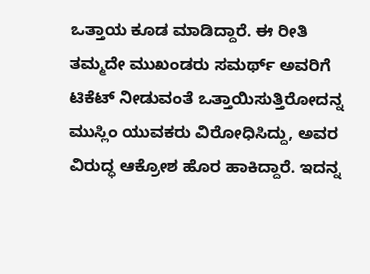ಒತ್ತಾಯ ಕೂಡ ಮಾಡಿದ್ದಾರೆ. ಈ ರೀತಿ ತಮ್ಮದೇ ಮುಖಂಡರು ಸಮರ್ಥ್ ಅವರಿಗೆ ಟಿಕೆಟ್ ನೀಡುವಂತೆ ಒತ್ತಾಯಿಸುತ್ತಿರೋದನ್ನ ಮುಸ್ಲಿಂ ಯುವಕರು ವಿರೋಧಿಸಿದ್ದು, ಅವರ ವಿರುದ್ಧ ಆಕ್ರೋಶ ಹೊರ ಹಾಕಿದ್ದಾರೆ. ಇದನ್ನ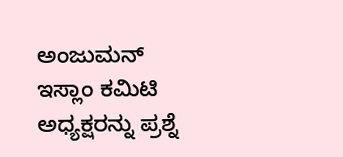ಅಂಜುಮನ್ ಇಸ್ಲಾಂ ಕಮಿಟಿ ಅಧ್ಯಕ್ಷರನ್ನು ಪ್ರಶ್ನೆ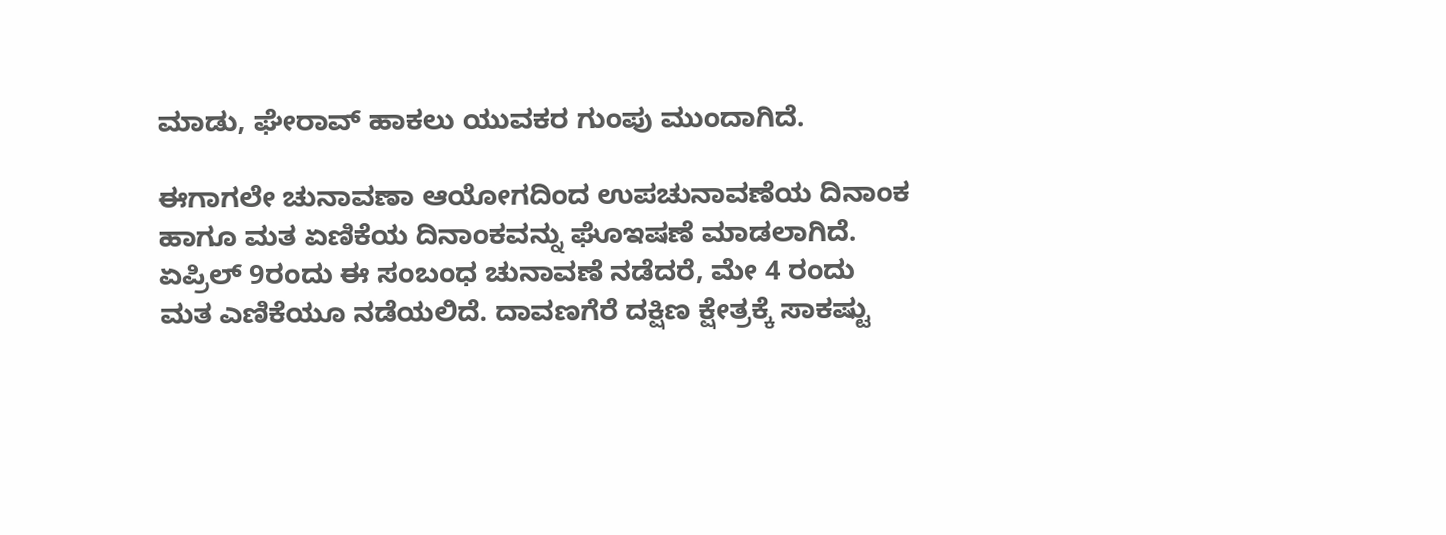ಮಾಡು, ಘೇರಾವ್ ಹಾಕಲು ಯುವಕರ ಗುಂಪು ಮುಂದಾಗಿದೆ.

ಈಗಾಗಲೇ ಚುನಾವಣಾ ಆಯೋಗದಿಂದ ಉಪಚುನಾವಣೆಯ ದಿನಾಂಕ ಹಾಗೂ ಮತ ಏಣಿಕೆಯ ದಿನಾಂಕವನ್ನು ಘೊಇಷಣೆ ಮಾಡಲಾಗಿದೆ. ಏಪ್ರಿಲ್ 9ರಂದು ಈ ಸಂಬಂಧ ಚುನಾವಣೆ ನಡೆದರೆ, ಮೇ 4 ರಂದು ಮತ ಎಣಿಕೆಯೂ ನಡೆಯಲಿದೆ. ದಾವಣಗೆರೆ ದಕ್ಷಿಣ ಕ್ಷೇತ್ರಕ್ಕೆ ಸಾಕಷ್ಟು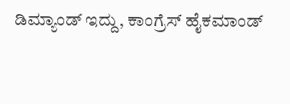ಡಿಮ್ಯಾಂಡ್ ಇದ್ದು, ಕಾಂಗ್ರೆಸ್ ಹೈಕಮಾಂಡ್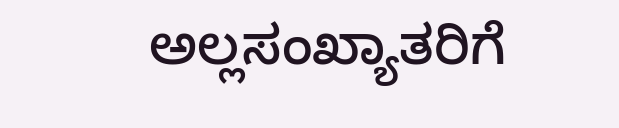ಅಲ್ಲಸಂಖ್ಯಾತರಿಗೆ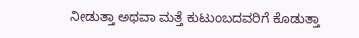ನೀಡುತ್ತಾ ಅಥವಾ ಮತ್ತೆ ಕುಟುಂಬದವರಿಗೆ ಕೊಡುತ್ತಾ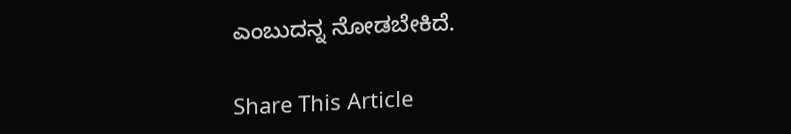ಎಂಬುದನ್ನ ನೋಡಬೇಕಿದೆ.

Share This Article